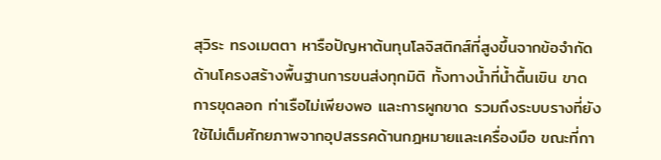สุวิระ ทรงเมตตา หารือปัญหาต้นทุนโลจิสติกส์ที่สูงขึ้นจากข้อจำกัดด้านโครงสร้างพื้นฐานการขนส่งทุกมิติ ทั้งทางน้ำที่น้ำตื้นเขิน ขาดการขุดลอก ท่าเรือไม่เพียงพอ และการผูกขาด รวมถึงระบบรางที่ยังใช้ไม่เต็มศักยภาพจากอุปสรรคด้านกฎหมายและเครื่องมือ ขณะที่กา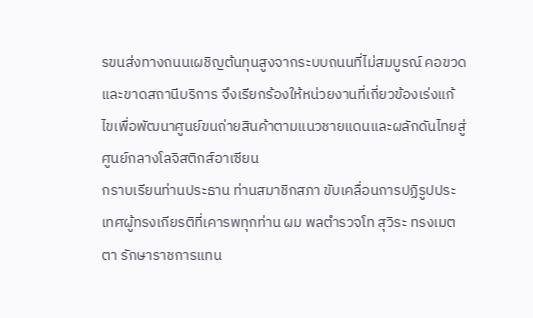รขนส่งทางถนนเผชิญต้นทุนสูงจากระบบถนนที่ไม่สมบูรณ์ คอขวด และขาดสถานีบริการ จึงเรียกร้องให้หน่วยงานที่เกี่ยวข้องเร่งแก้ไขเพื่อพัฒนาศูนย์ขนถ่ายสินค้าตามแนวชายแดนและผลักดันไทยสู่ศูนย์กลางโลจิสติกส์อาเซียน
กราบเรียนท่านประธาน ท่านสมาชิกสภา ขับเคลื่อนการปฏิรูปประเทศผู้ทรงเกียรติที่เคารพทุกท่าน ผม พลตำรวจโท สุวิระ ทรงเมตตา รักษาราชการแทน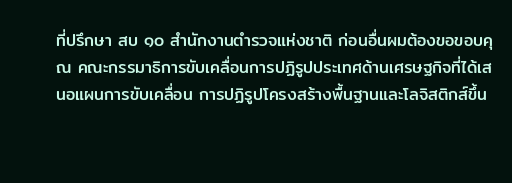ที่ปรึกษา สบ ๑๐ สำนักงานตำรวจแห่งชาติ ก่อนอื่นผมต้องขอขอบคุณ คณะกรรมาธิการขับเคลื่อนการปฏิรูปประเทศด้านเศรษฐกิจที่ได้เสนอแผนการขับเคลื่อน การปฏิรูปโครงสร้างพื้นฐานและโลจิสติกส์ขึ้น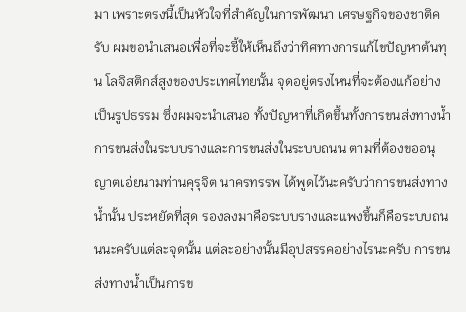มา เพราะตรงนี้เป็นหัวใจที่สำคัญในการพัฒนา เศรษฐกิจของชาติครับ ผมขอนำเสนอเพื่อที่จะชี้ให้เห็นถึงว่าทิศทางการแก้ไขปัญหาต้นทุน โลจิสติกส์สูงของประเทศไทยนั้น จุดอยู่ตรงไหนที่จะต้องแก้อย่างเป็นรูปธรรม ซึ่งผมจะนำเสนอ ทั้งปัญหาที่เกิดขึ้นทั้งการขนส่งทางน้ำ การขนส่งในระบบรางและการขนส่งในระบบถนน ตามที่ต้องขออนุญาตเอ่ยนามท่านคุรุจิต นาครทรรพ ได้พูดไว้นะครับว่าการขนส่งทางน้ำนั้น ประหยัดที่สุด รองลงมาคือระบบรางและแพงขึ้นก็คือระบบถนนนะครับแต่ละจุดนั้น แต่ละอย่างนั้นมีอุปสรรคอย่างไรนะครับ การขนส่งทางน้ำเป็นการข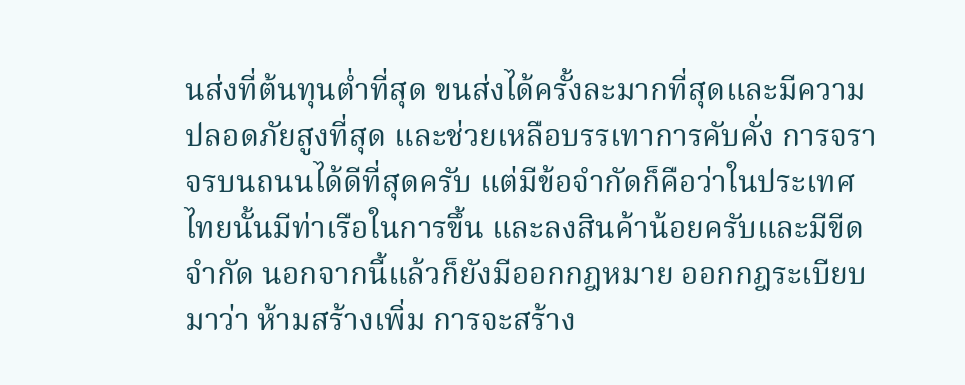นส่งที่ต้นทุนต่ำที่สุด ขนส่งได้ครั้งละมากที่สุดและมีความปลอดภัยสูงที่สุด และช่วยเหลือบรรเทาการคับคั่ง การจราจรบนถนนได้ดีที่สุดครับ แต่มีข้อจำกัดก็คือว่าในประเทศไทยนั้นมีท่าเรือในการขึ้น และลงสินค้าน้อยครับและมีขีดจำกัด นอกจากนี้แล้วก็ยังมีออกกฎหมาย ออกกฎระเบียบมาว่า ห้ามสร้างเพิ่ม การจะสร้าง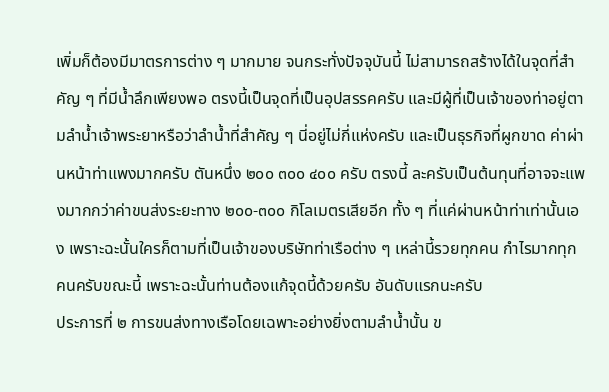เพิ่มก็ต้องมีมาตรการต่าง ๆ มากมาย จนกระทั่งปัจจุบันนี้ ไม่สามารถสร้างได้ในจุดที่สำคัญ ๆ ที่มีน้ำลึกเพียงพอ ตรงนี้เป็นจุดที่เป็นอุปสรรคครับ และมีผู้ที่เป็นเจ้าของท่าอยู่ตามลำน้ำเจ้าพระยาหรือว่าลำน้ำที่สำคัญ ๆ นี่อยู่ไม่กี่แห่งครับ และเป็นธุรกิจที่ผูกขาด ค่าผ่านหน้าท่าแพงมากครับ ตันหนึ่ง ๒๐๐ ๓๐๐ ๔๐๐ ครับ ตรงนี้ ละครับเป็นต้นทุนที่อาจจะแพงมากกว่าค่าขนส่งระยะทาง ๒๐๐-๓๐๐ กิโลเมตรเสียอีก ทั้ง ๆ ที่แค่ผ่านหน้าท่าเท่านั้นเอง เพราะฉะนั้นใครก็ตามที่เป็นเจ้าของบริษัทท่าเรือต่าง ๆ เหล่านี้รวยทุกคน กำไรมากทุกคนครับขณะนี้ เพราะฉะนั้นท่านต้องแก้จุดนี้ด้วยครับ อันดับแรกนะครับ
ประการที่ ๒ การขนส่งทางเรือโดยเฉพาะอย่างยิ่งตามลำน้ำนั้น ข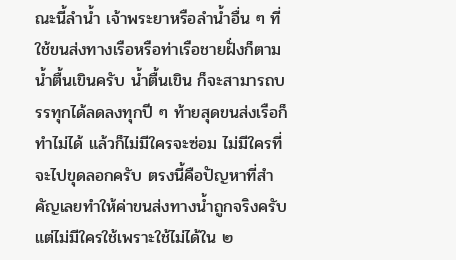ณะนี้ลำน้ำ เจ้าพระยาหรือลำน้ำอื่น ๆ ที่ใช้ขนส่งทางเรือหรือท่าเรือชายฝั่งก็ตามน้ำตื้นเขินครับ น้ำตื้นเขิน ก็จะสามารถบรรทุกได้ลดลงทุกปี ๆ ท้ายสุดขนส่งเรือก็ทำไม่ได้ แล้วก็ไม่มีใครจะซ่อม ไม่มีใครที่จะไปขุดลอกครับ ตรงนี้คือปัญหาที่สำคัญเลยทำให้ค่าขนส่งทางน้ำถูกจริงครับ แต่ไม่มีใครใช้เพราะใช้ไม่ได้ใน ๒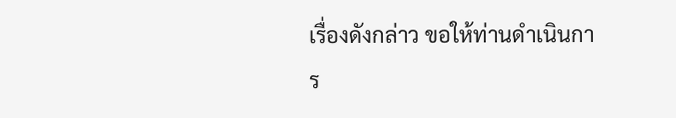เรื่องดังกล่าว ขอให้ท่านดำเนินการ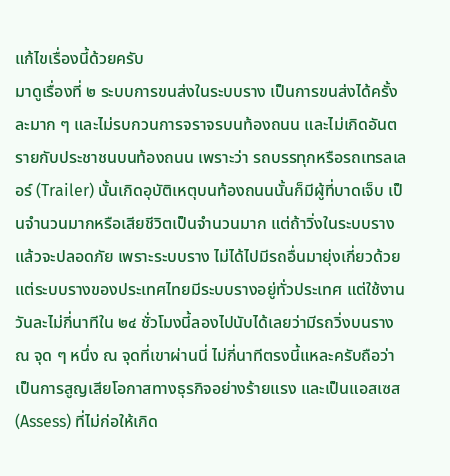แก้ไขเรื่องนี้ด้วยครับ
มาดูเรื่องที่ ๒ ระบบการขนส่งในระบบราง เป็นการขนส่งได้ครั้งละมาก ๆ และไม่รบกวนการจราจรบนท้องถนน และไม่เกิดอันตรายกับประชาชนบนท้องถนน เพราะว่า รถบรรทุกหรือรถเทรลเลอร์ (Trailer) นั้นเกิดอุบัติเหตุบนท้องถนนนั้นก็มีผู้ที่บาดเจ็บ เป็นจำนวนมากหรือเสียชีวิตเป็นจำนวนมาก แต่ถ้าวิ่งในระบบรางแล้วจะปลอดภัย เพราะระบบราง ไม่ได้ไปมีรถอื่นมายุ่งเกี่ยวด้วย แต่ระบบรางของประเทศไทยมีระบบรางอยู่ทั่วประเทศ แต่ใช้งาน วันละไม่กี่นาทีใน ๒๔ ชั่วโมงนี้ลองไปนับได้เลยว่ามีรถวิ่งบนราง ณ จุด ๆ หนึ่ง ณ จุดที่เขาผ่านนี่ ไม่กี่นาทีตรงนี้แหละครับถือว่าเป็นการสูญเสียโอกาสทางธุรกิจอย่างร้ายแรง และเป็นแอสเซส (Assess) ที่ไม่ก่อให้เกิด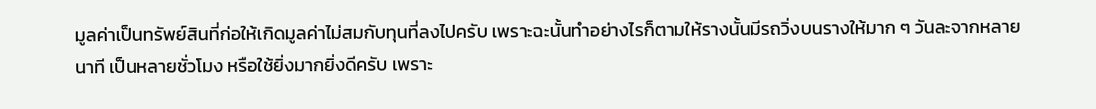มูลค่าเป็นทรัพย์สินที่ก่อให้เกิดมูลค่าไม่สมกับทุนที่ลงไปครับ เพราะฉะนั้นทำอย่างไรก็ตามให้รางนั้นมีรถวิ่งบนรางให้มาก ๆ วันละจากหลายนาที เป็นหลายชั่วโมง หรือใช้ยิ่งมากยิ่งดีครับ เพราะ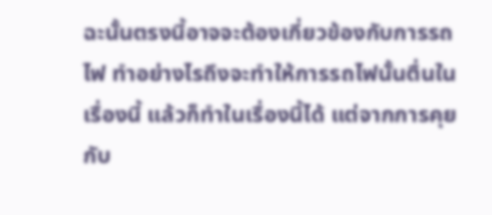ฉะนั้นตรงนี้อาจจะต้องเกี่ยวข้องกับการรถไฟ ทำอย่างไรถึงจะทำให้การรถไฟนั้นตื่นในเรื่องนี้ แล้วก็ทำในเรื่องนี้ได้ แต่จากการคุยกับ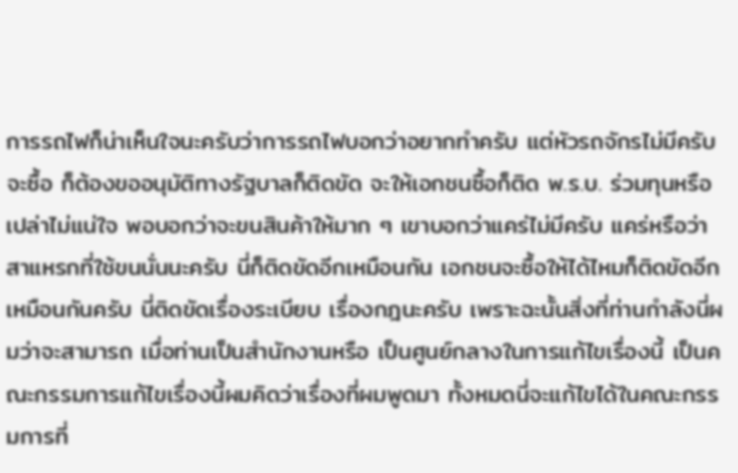การรถไฟก็น่าเห็นใจนะครับว่าการรถไฟบอกว่าอยากทำครับ แต่หัวรถจักรไม่มีครับ จะซื้อ ก็ต้องขออนุมัติทางรัฐบาลก็ติดขัด จะให้เอกชนซื้อก็ติด พ.ร.บ. ร่วมทุนหรือเปล่าไม่แน่ใจ พอบอกว่าจะขนสินค้าให้มาก ๆ เขาบอกว่าแคร่ไม่มีครับ แคร่หรือว่าสาแหรกที่ใช้ขนนั่นนะครับ นี่ก็ติดขัดอีกเหมือนกัน เอกชนจะซื้อให้ได้ไหมก็ติดขัดอีกเหมือนกันครับ นี่ติดขัดเรื่องระเบียบ เรื่องกฎนะครับ เพราะฉะนั้นสิ่งที่ท่านกำลังนี่ผมว่าจะสามารถ เมื่อท่านเป็นสำนักงานหรือ เป็นศูนย์กลางในการแก้ไขเรื่องนี้ เป็นคณะกรรมการแก้ไขเรื่องนี้ผมคิดว่าเรื่องที่ผมพูดมา ทั้งหมดนี่จะแก้ไขได้ในคณะกรรมการที่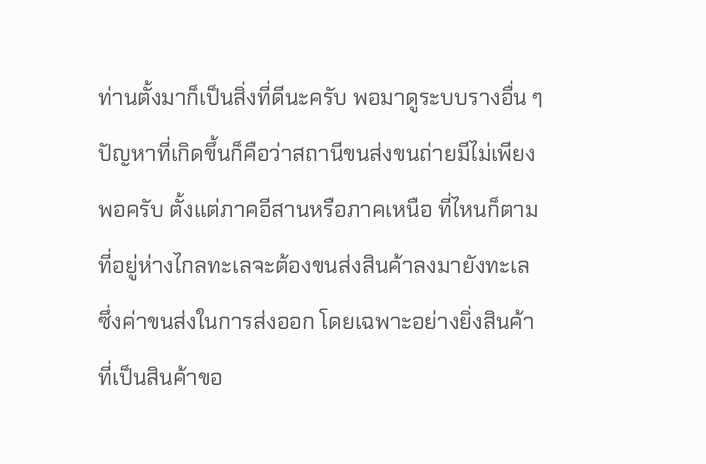ท่านตั้งมาก็เป็นสิ่งที่ดีนะครับ พอมาดูระบบรางอื่น ๆ ปัญหาที่เกิดขึ้นก็คือว่าสถานีขนส่งขนถ่ายมีไม่เพียงพอครับ ตั้งแต่ภาคอีสานหรือภาคเหนือ ที่ไหนก็ตามที่อยู่ห่างไกลทะเลจะต้องขนส่งสินค้าลงมายังทะเล ซึ่งค่าขนส่งในการส่งออก โดยเฉพาะอย่างยิ่งสินค้าที่เป็นสินค้าขอ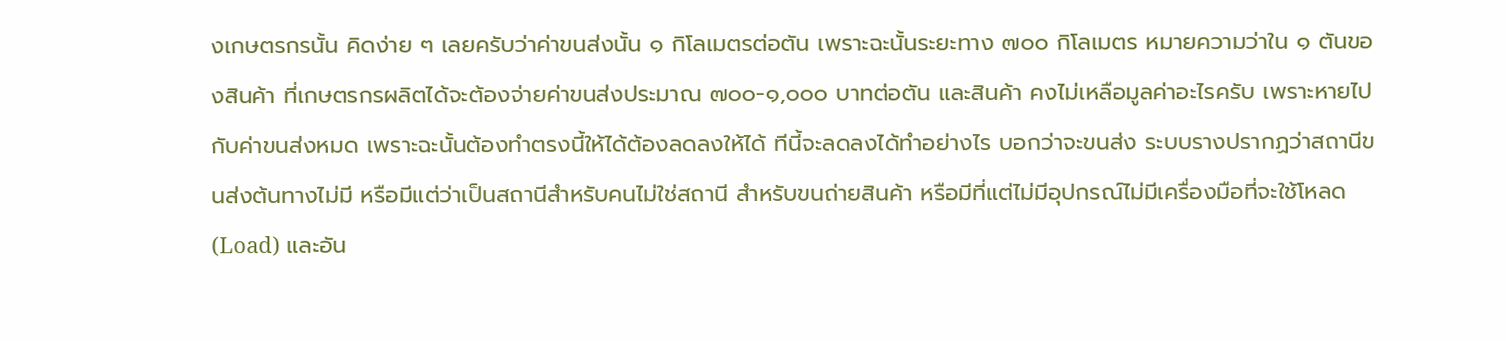งเกษตรกรนั้น คิดง่าย ๆ เลยครับว่าค่าขนส่งนั้น ๑ กิโลเมตรต่อตัน เพราะฉะนั้นระยะทาง ๗๐๐ กิโลเมตร หมายความว่าใน ๑ ตันของสินค้า ที่เกษตรกรผลิตได้จะต้องจ่ายค่าขนส่งประมาณ ๗๐๐-๑,๐๐๐ บาทต่อตัน และสินค้า คงไม่เหลือมูลค่าอะไรครับ เพราะหายไปกับค่าขนส่งหมด เพราะฉะนั้นต้องทำตรงนี้ให้ได้ต้องลดลงให้ได้ ทีนี้จะลดลงได้ทำอย่างไร บอกว่าจะขนส่ง ระบบรางปรากฏว่าสถานีขนส่งต้นทางไม่มี หรือมีแต่ว่าเป็นสถานีสำหรับคนไม่ใช่สถานี สำหรับขนถ่ายสินค้า หรือมีที่แต่ไม่มีอุปกรณ์ไม่มีเครื่องมือที่จะใช้โหลด (Load) และอัน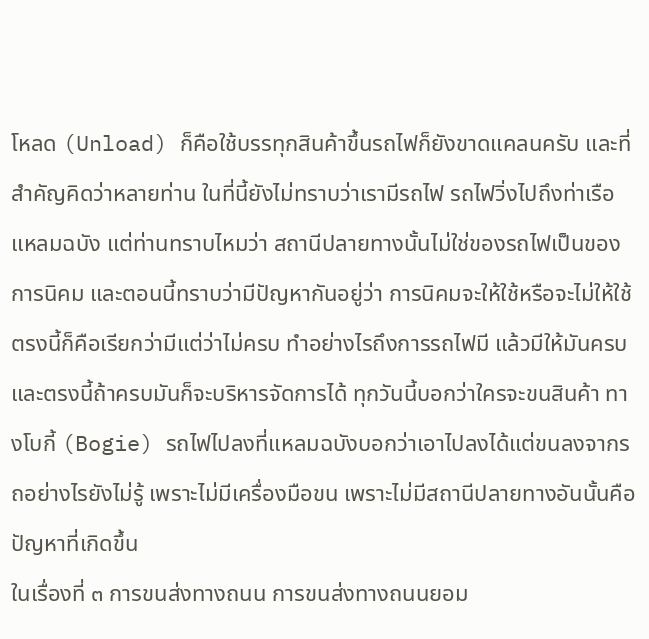โหลด (Unload) ก็คือใช้บรรทุกสินค้าขึ้นรถไฟก็ยังขาดแคลนครับ และที่สำคัญคิดว่าหลายท่าน ในที่นี้ยังไม่ทราบว่าเรามีรถไฟ รถไฟวิ่งไปถึงท่าเรือแหลมฉบัง แต่ท่านทราบไหมว่า สถานีปลายทางนั้นไม่ใช่ของรถไฟเป็นของการนิคม และตอนนี้ทราบว่ามีปัญหากันอยู่ว่า การนิคมจะให้ใช้หรือจะไม่ให้ใช้ ตรงนี้ก็คือเรียกว่ามีแต่ว่าไม่ครบ ทำอย่างไรถึงการรถไฟมี แล้วมีให้มันครบ และตรงนี้ถ้าครบมันก็จะบริหารจัดการได้ ทุกวันนี้บอกว่าใครจะขนสินค้า ทางโบกี้ (Bogie) รถไฟไปลงที่แหลมฉบังบอกว่าเอาไปลงได้แต่ขนลงจากรถอย่างไรยังไม่รู้ เพราะไม่มีเครื่องมือขน เพราะไม่มีสถานีปลายทางอันนั้นคือปัญหาที่เกิดขึ้น
ในเรื่องที่ ๓ การขนส่งทางถนน การขนส่งทางถนนยอม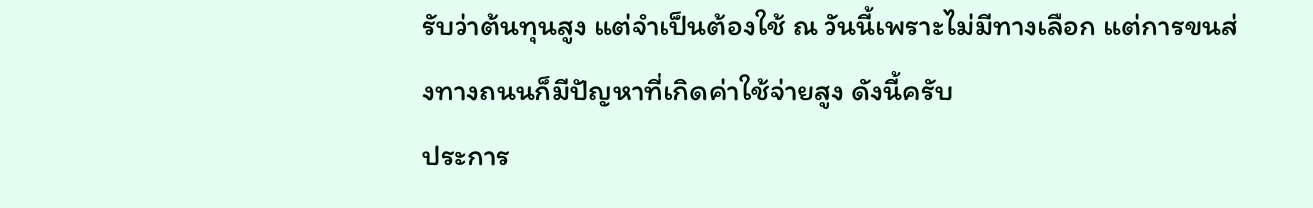รับว่าต้นทุนสูง แต่จำเป็นต้องใช้ ณ วันนี้เพราะไม่มีทางเลือก แต่การขนส่งทางถนนก็มีปัญหาที่เกิดค่าใช้จ่ายสูง ดังนี้ครับ
ประการ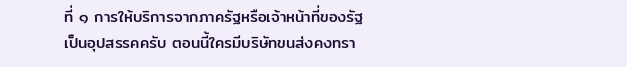ที่ ๑ การให้บริการจากภาครัฐหรือเจ้าหน้าที่ของรัฐเป็นอุปสรรคครับ ตอนนี้ใครมีบริษัทขนส่งคงทรา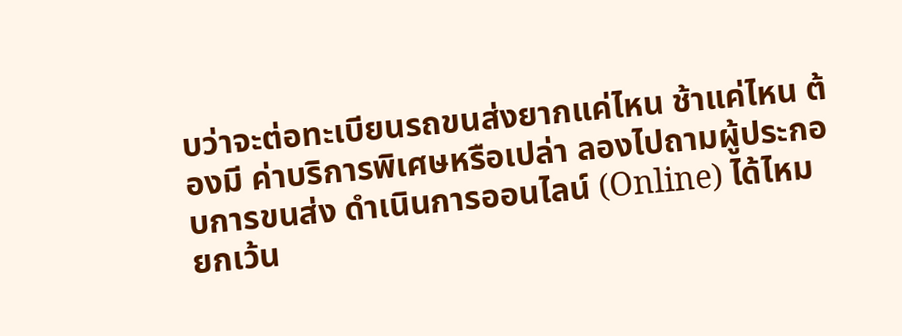บว่าจะต่อทะเบียนรถขนส่งยากแค่ไหน ช้าแค่ไหน ต้องมี ค่าบริการพิเศษหรือเปล่า ลองไปถามผู้ประกอบการขนส่ง ดำเนินการออนไลน์ (Online) ได้ไหม ยกเว้น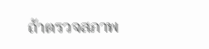ถ้าตรวจสภาพ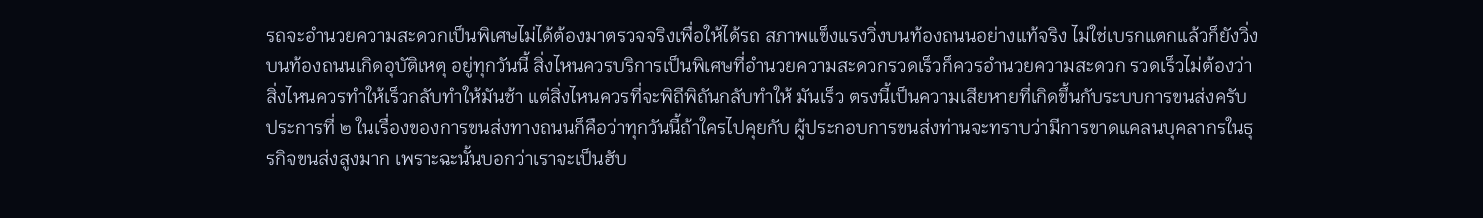รถจะอำนวยความสะดวกเป็นพิเศษไม่ได้ต้องมาตรวจจริงเพื่อให้ได้รถ สภาพแข็งแรงวิ่งบนท้องถนนอย่างแท้จริง ไม่ใช่เบรกแตกแล้วก็ยังวิ่งบนท้องถนนเกิดอุบัติเหตุ อยู่ทุกวันนี้ สิ่งไหนควรบริการเป็นพิเศษที่อำนวยความสะดวกรวดเร็วก็ควรอำนวยความสะดวก รวดเร็วไม่ต้องว่าสิ่งไหนควรทำให้เร็วกลับทำให้มันช้า แต่สิ่งไหนควรที่จะพิถีพิถันกลับทำให้ มันเร็ว ตรงนี้เป็นความเสียหายที่เกิดขึ้นกับระบบการขนส่งครับ
ประการที่ ๒ ในเรื่องของการขนส่งทางถนนก็คือว่าทุกวันนี้ถ้าใครไปคุยกับ ผู้ประกอบการขนส่งท่านจะทราบว่ามีการขาดแคลนบุคลากรในธุรกิจขนส่งสูงมาก เพราะฉะนั้นบอกว่าเราจะเป็นฮับ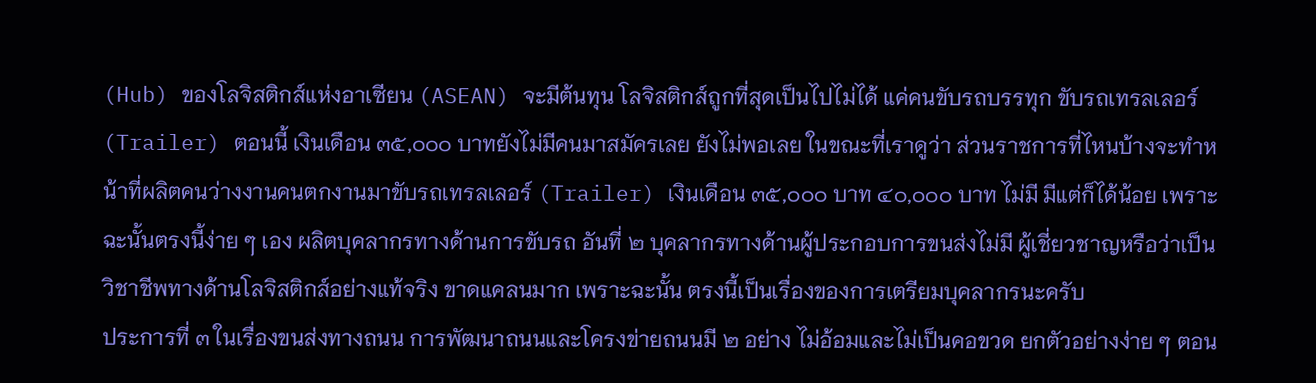(Hub) ของโลจิสติกส์แห่งอาเซียน (ASEAN) จะมีต้นทุน โลจิสติกส์ถูกที่สุดเป็นไปไม่ได้ แค่คนขับรถบรรทุก ขับรถเทรลเลอร์ (Trailer) ตอนนี้ เงินเดือน ๓๕,๐๐๐ บาทยังไม่มีคนมาสมัครเลย ยังไม่พอเลย ในขณะที่เราดูว่า ส่วนราชการที่ไหนบ้างจะทำหน้าที่ผลิตคนว่างงานคนตกงานมาขับรถเทรลเลอร์ (Trailer) เงินเดือน ๓๕,๐๐๐ บาท ๔๐,๐๐๐ บาท ไม่มี มีแต่ก็ได้น้อย เพราะฉะนั้นตรงนี้ง่าย ๆ เอง ผลิตบุคลากรทางด้านการขับรถ อันที่ ๒ บุคลากรทางด้านผู้ประกอบการขนส่งไม่มี ผู้เชี่ยวชาญหรือว่าเป็นวิชาชีพทางด้านโลจิสติกส์อย่างแท้จริง ขาดแคลนมาก เพราะฉะนั้น ตรงนี้เป็นเรื่องของการเตรียมบุคลากรนะครับ
ประการที่ ๓ ในเรื่องขนส่งทางถนน การพัฒนาถนนและโครงข่ายถนนมี ๒ อย่าง ไม่อ้อมและไม่เป็นคอขวด ยกตัวอย่างง่าย ๆ ตอน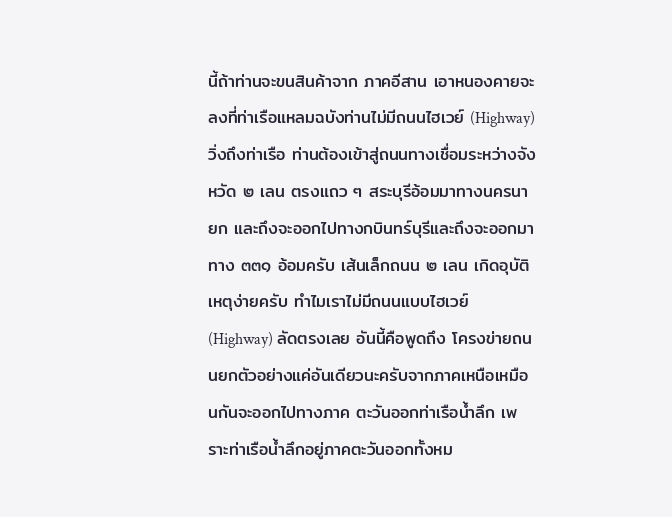นี้ถ้าท่านจะขนสินค้าจาก ภาคอีสาน เอาหนองคายจะลงที่ท่าเรือแหลมฉบังท่านไม่มีถนนไฮเวย์ (Highway) วิ่งถึงท่าเรือ ท่านต้องเข้าสู่ถนนทางเชื่อมระหว่างจังหวัด ๒ เลน ตรงแถว ๆ สระบุรีอ้อมมาทางนครนายก และถึงจะออกไปทางกบินทร์บุรีและถึงจะออกมาทาง ๓๓๑ อ้อมครับ เส้นเล็กถนน ๒ เลน เกิดอุบัติเหตุง่ายครับ ทำไมเราไม่มีถนนแบบไฮเวย์ (Highway) ลัดตรงเลย อันนี้คือพูดถึง โครงข่ายถนนยกตัวอย่างแค่อันเดียวนะครับจากภาคเหนือเหมือนกันจะออกไปทางภาค ตะวันออกท่าเรือน้ำลึก เพราะท่าเรือน้ำลึกอยู่ภาคตะวันออกทั้งหม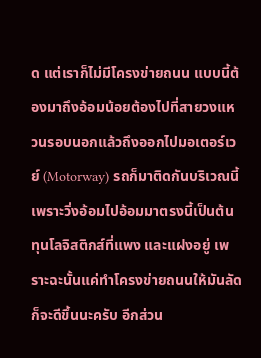ด แต่เราก็ไม่มีโครงข่ายถนน แบบนี้ต้องมาถึงอ้อมน้อยต้องไปที่สายวงแหวนรอบนอกแล้วถึงออกไปมอเตอร์เวย์ (Motorway) รถก็มาติดกันบริเวณนี้เพราะวิ่งอ้อมไปอ้อมมาตรงนี้เป็นต้นทุนโลจิสติกส์ที่แพง และแฝงอยู่ เพราะฉะนั้นแค่ทำโครงข่ายถนนให้มันลัดก็จะดีขึ้นนะครับ อีกส่วน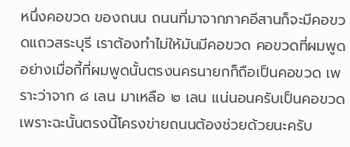หนึ่งคอขวด ของถนน ถนนที่มาจากภาคอีสานก็จะมีคอขวดแถวสระบุรี เราต้องทำไม่ให้มันมีคอขวด คอขวดที่ผมพูดอย่างเมื่อกี้ที่ผมพูดนั้นตรงนครนายกก็ถือเป็นคอขวด เพราะว่าจาก ๘ เลน มาเหลือ ๒ เลน แน่นอนครับเป็นคอขวด เพราะฉะนั้นตรงนี้โครงข่ายถนนต้องช่วยด้วยนะครับ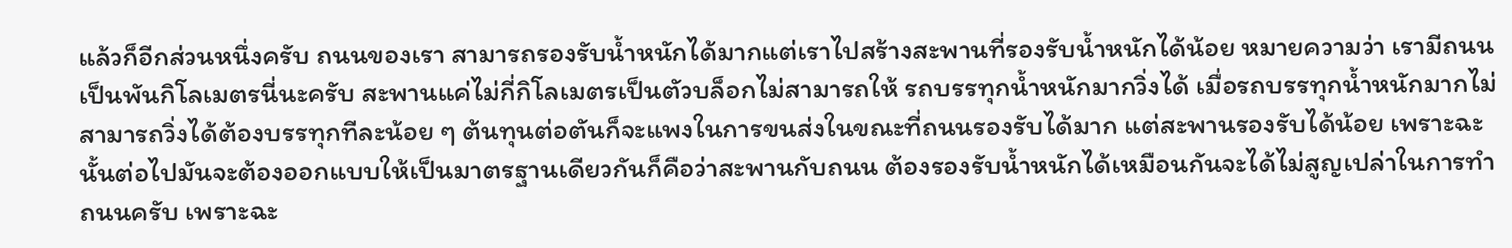แล้วก็อีกส่วนหนึ่งครับ ถนนของเรา สามารถรองรับน้ำหนักได้มากแต่เราไปสร้างสะพานที่รองรับน้ำหนักได้น้อย หมายความว่า เรามีถนนเป็นพันกิโลเมตรนี่นะครับ สะพานแค่ไม่กี่กิโลเมตรเป็นตัวบล็อกไม่สามารถให้ รถบรรทุกน้ำหนักมากวิ่งได้ เมื่อรถบรรทุกน้ำหนักมากไม่สามารถวิ่งได้ต้องบรรทุกทีละน้อย ๆ ต้นทุนต่อตันก็จะแพงในการขนส่งในขณะที่ถนนรองรับได้มาก แต่สะพานรองรับได้น้อย เพราะฉะนั้นต่อไปมันจะต้องออกแบบให้เป็นมาตรฐานเดียวกันก็คือว่าสะพานกับถนน ต้องรองรับน้ำหนักได้เหมือนกันจะได้ไม่สูญเปล่าในการทำถนนครับ เพราะฉะ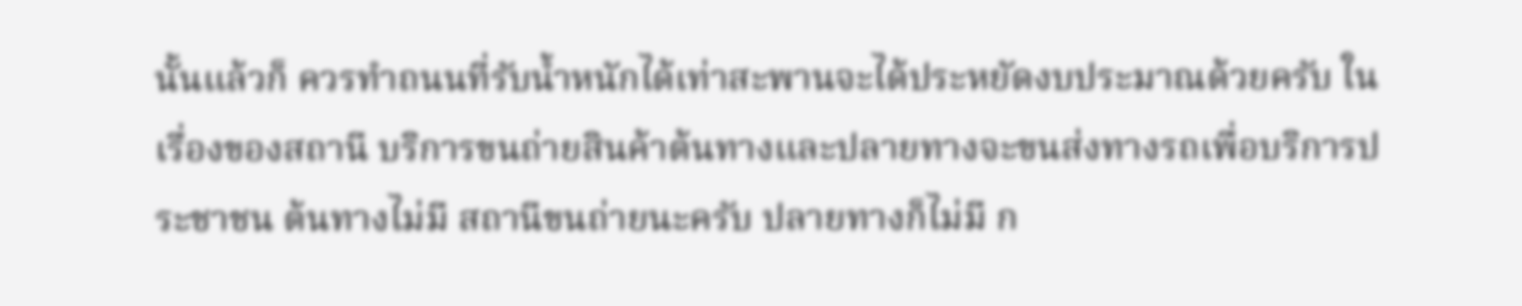นั้นแล้วก็ ควรทำถนนที่รับน้ำหนักได้เท่าสะพานจะได้ประหยัดงบประมาณด้วยครับ ในเรื่องของสถานี บริการขนถ่ายสินค้าต้นทางและปลายทางจะขนส่งทางรถเพื่อบริการประชาชน ต้นทางไม่มี สถานีขนถ่ายนะครับ ปลายทางก็ไม่มี ก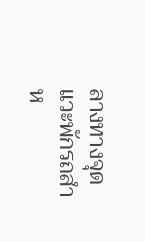ลางทางจุดแวะพักรถสำห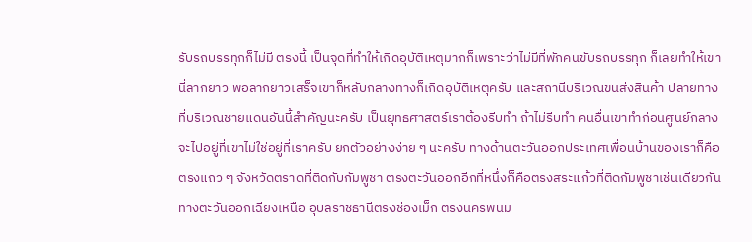รับรถบรรทุกก็ไม่มี ตรงนี้ เป็นจุดที่ทำให้เกิดอุบัติเหตุมากก็เพราะว่าไม่มีที่พักคนขับรถบรรทุก ก็เลยทำให้เขานี่ลากยาว พอลากยาวเสร็จเขาก็หลับกลางทางก็เกิดอุบัติเหตุครับ และสถานีบริเวณขนส่งสินค้า ปลายทางที่บริเวณชายแดนอันนี้สำคัญนะครับ เป็นยุทธศาสตร์เราต้องรีบทำ ถ้าไม่รีบทำ คนอื่นเขาทำก่อนศูนย์กลางจะไปอยู่ที่เขาไม่ใช่อยู่ที่เราครับ ยกตัวอย่างง่าย ๆ นะครับ ทางด้านตะวันออกประเทศเพื่อนบ้านของเราก็คือตรงแถว ๆ จังหวัดตราดที่ติดกับกัมพูชา ตรงตะวันออกอีกที่หนึ่งก็คือตรงสระแก้วที่ติดกัมพูชาเช่นเดียวกัน ทางตะวันออกเฉียงเหนือ อุบลราชธานีตรงช่องเม็ก ตรงนครพนม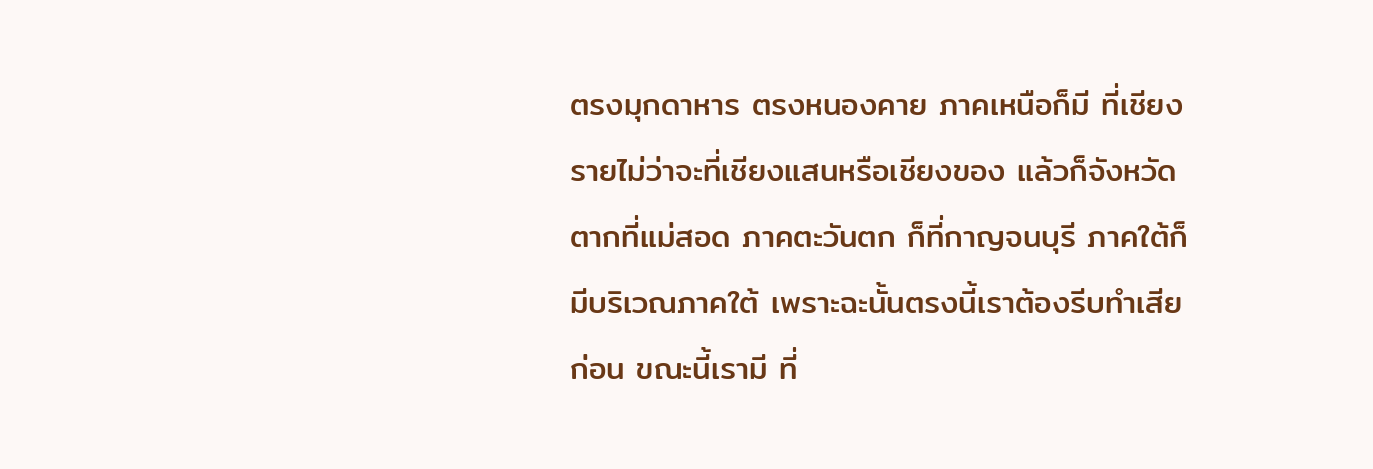ตรงมุกดาหาร ตรงหนองคาย ภาคเหนือก็มี ที่เชียงรายไม่ว่าจะที่เชียงแสนหรือเชียงของ แล้วก็จังหวัดตากที่แม่สอด ภาคตะวันตก ก็ที่กาญจนบุรี ภาคใต้ก็มีบริเวณภาคใต้ เพราะฉะนั้นตรงนี้เราต้องรีบทำเสียก่อน ขณะนี้เรามี ที่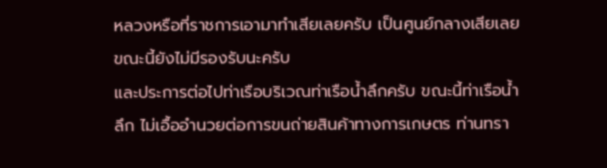หลวงหรือที่ราชการเอามาทำเสียเลยครับ เป็นศูนย์กลางเสียเลย ขณะนี้ยังไม่มีรองรับนะครับ
และประการต่อไปท่าเรือบริเวณท่าเรือน้ำลึกครับ ขณะนี้ท่าเรือน้ำลึก ไม่เอื้ออำนวยต่อการขนถ่ายสินค้าทางการเกษตร ท่านทรา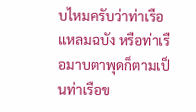บไหมครับว่าท่าเรือแหลมฉบัง หรือท่าเรือมาบตาพุดก็ตามเป็นท่าเรือข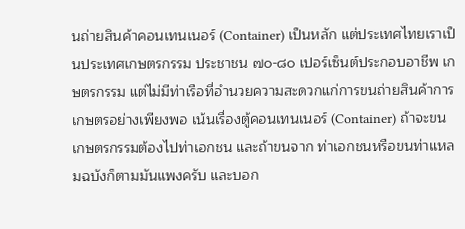นถ่ายสินค้าคอนเทนเนอร์ (Container) เป็นหลัก แต่ประเทศไทยเราเป็นประเทศเกษตรกรรม ประชาชน ๗๐-๘๐ เปอร์เซ็นต์ประกอบอาชีพ เกษตรกรรม แต่ไม่มีท่าเรือที่อำนวยความสะดวกแก่การขนถ่ายสินค้าการเกษตรอย่างเพียงพอ เน้นเรื่องตู้คอนเทนเนอร์ (Container) ถ้าจะขนเกษตรกรรมต้องไปท่าเอกชน และถ้าขนจาก ท่าเอกชนหรือขนท่าแหลมฉบังก็ตามมันแพงครับ และบอก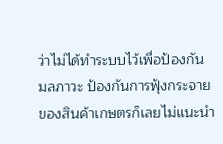ว่าไม่ได้ทำระบบไว้เพื่อป้องกัน มลภาวะ ป้องกันการฟุ้งกระจายของสินค้าเกษตรก็เลยไม่แนะนำ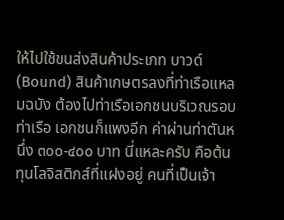ให้ไปใช้ขนส่งสินค้าประเภท บาวด์ (Bound) สินค้าเกษตรลงที่ท่าเรือแหลมฉบัง ต้องไปท่าเรือเอกชนบริเวณรอบท่าเรือ เอกชนก็แพงอีก ค่าผ่านท่าตันหนึ่ง ๓๐๐-๔๐๐ บาท นี่แหละครับ คือต้นทุนโลจิสติกส์ที่แฝงอยู่ คนที่เป็นเจ้า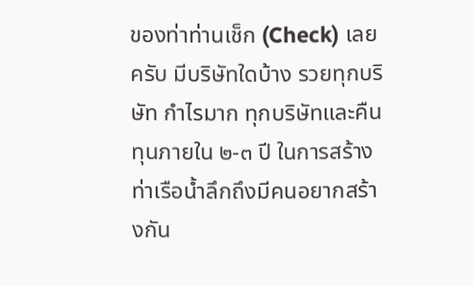ของท่าท่านเช็ก (Check) เลยครับ มีบริษัทใดบ้าง รวยทุกบริษัท กำไรมาก ทุกบริษัทและคืนทุนภายใน ๒-๓ ปี ในการสร้างท่าเรือน้ำลึกถึงมีคนอยากสร้างกัน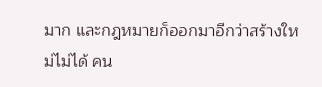มาก และกฎหมายก็ออกมาอีกว่าสร้างใหม่ไม่ได้ คน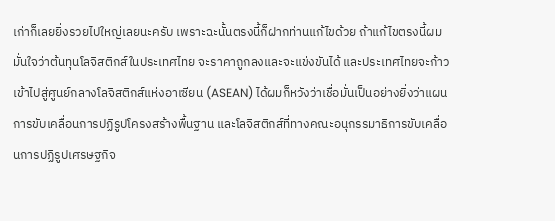เก่าก็เลยยิ่งรวยไปใหญ่เลยนะครับ เพราะฉะนั้นตรงนี้ก็ฝากท่านแก้ไขด้วย ถ้าแก้ไขตรงนี้ผมมั่นใจว่าต้นทุนโลจิสติกส์ในประเทศไทย จะราคาถูกลงและจะแข่งขันได้ และประเทศไทยจะก้าวเข้าไปสู่ศูนย์กลางโลจิสติกส์แห่งอาเซียน (ASEAN) ได้ผมก็หวังว่าเชื่อมั่นเป็นอย่างยิ่งว่าแผนการขับเคลื่อนการปฏิรูปโครงสร้างพื้นฐาน และโลจิสติกส์ที่ทางคณะอนุกรรมาธิการขับเคลื่อนการปฏิรูปเศรษฐกิจ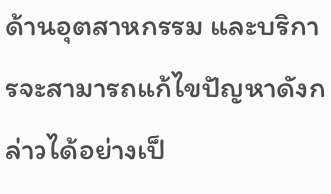ด้านอุตสาหกรรม และบริการจะสามารถแก้ไขปัญหาดังกล่าวได้อย่างเป็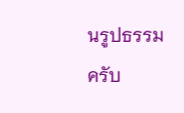นรูปธรรมครับ